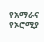የአማራና የኦሮሚያ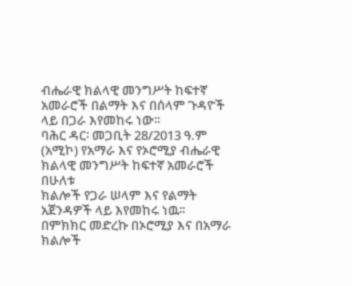ብሔራዊ ክልላዊ መንግሥት ከፍተኛ አመራሮች በልማት እና በሰላም ጉዳዮች ላይ በጋራ እየመከሩ ነው፡፡
ባሕር ዳር፡ መጋቢት 28/2013 ዓ.ም (አሚኮ) የአማራ እና የኦሮሚያ ብሔራዊ ክልላዊ መንግሥት ከፍተኛ አመራሮች በሁለቱ
ክልሎች የጋራ ሠላም እና የልማት አጀንዳዎች ላይ እየመከሩ ነዉ፡፡
በምክክር መድረኩ በኦሮሚያ እና በአማራ ክልሎች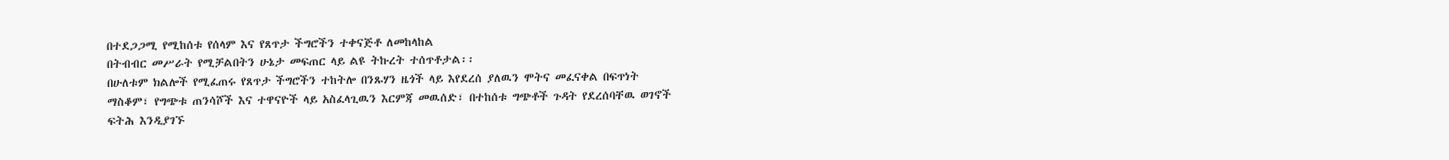በተደጋጋሚ የሚከሰቱ የሰላም እና የጸጥታ ችግሮችን ተቀናጅቶ ለመከላከል
በትብብር መሥራት የሚቻልበትን ሁኔታ መፍጠር ላይ ልዩ ትኩረት ተሰጥቶታል፡፡
በሁለቱም ክልሎች የሚፈጠሩ የጸጥታ ችግሮችን ተከትሎ በንጹሃን ዜጎች ላይ እየደረሰ ያለዉን ሞትና መፈናቀል በፍጥነት
ማስቆም፣ የግጭቱ ጠንሳሾች እና ተዋናዮች ላይ አስፈላጊዉን እርምጃ መዉሰድ፣ በተከሰቱ ግጭቶች ጉዳት የደረሰባቸዉ ወገኖች
ፍትሕ እንዲያገኙ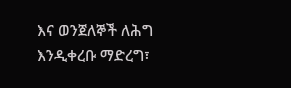እና ወንጀለኞች ለሕግ እንዲቀረቡ ማድረግ፣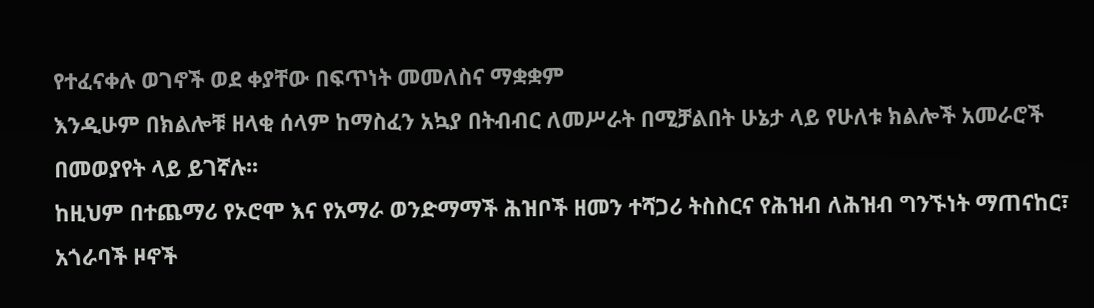የተፈናቀሉ ወገኖች ወደ ቀያቸው በፍጥነት መመለስና ማቋቋም
እንዲሁም በክልሎቹ ዘላቂ ሰላም ከማስፈን አኳያ በትብብር ለመሥራት በሚቻልበት ሁኔታ ላይ የሁለቱ ክልሎች አመራሮች
በመወያየት ላይ ይገኛሉ፡፡
ከዚህም በተጨማሪ የኦሮሞ እና የአማራ ወንድማማች ሕዝቦች ዘመን ተሻጋሪ ትስስርና የሕዝብ ለሕዝብ ግንኙነት ማጠናከር፣
አጎራባች ዞኖች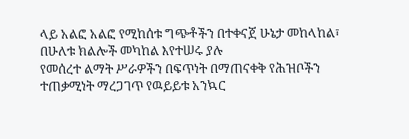ላይ አልፎ አልፎ የሚከሰቱ ግጭቶችን በተቀናጀ ሁኔታ መከላከል፣ በሁለቱ ክልሎች መካከል እየተሠሩ ያሉ
የመሰረተ ልማት ሥራዎችን በፍጥነት በማጠናቀቅ የሕዝቦችን ተጠቃሚነት ማረጋገጥ የዉይይቱ አንኳር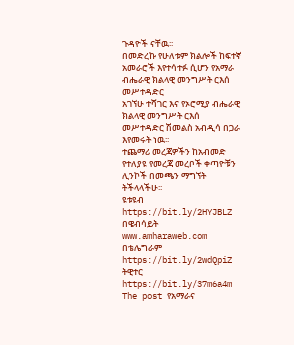ጉዳዮች ናቸዉ፡፡
በመድረኩ የሁለቱም ክልሎች ከፍተኛ አመራሮች እየተሳተፉ ሲሆን የአማራ ብሔራዊ ክልላዊ መንግሥት ርእሰ መሥተዳድር
አገኘሁ ተሻገር እና የኦሮሚያ ብሔራዊ ክልላዊ መንግሥት ርእሰ መሥተዳድር ሽመልስ አብዲሳ በጋራ እየመሩት ነዉ፡፡
ተጨማሪ መረጃዎችን ከአብመድ የተለያዩ የመረጃ መረቦች ቀጣዮቹን ሊንኮች በመጫን ማግኘት ትችላላችሁ፡፡
ዩቱዩብ https://bit.ly/2HYJBLZ
በዌብሳይት www.amharaweb.com
በቴሌግራም https://bit.ly/2wdQpiZ
ትዊተር https://bit.ly/37m6a4m
The post የአማራና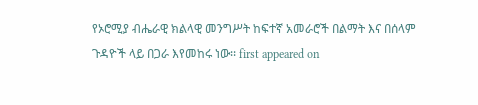የኦሮሚያ ብሔራዊ ክልላዊ መንግሥት ከፍተኛ አመራሮች በልማት እና በሰላም ጉዳዮች ላይ በጋራ እየመከሩ ነው፡፡ first appeared on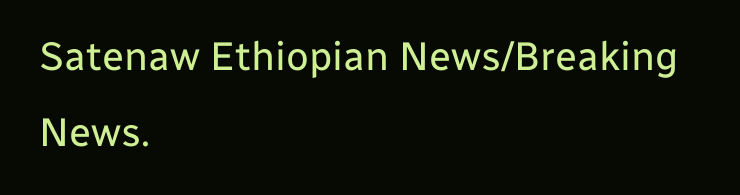Satenaw Ethiopian News/Breaking News.